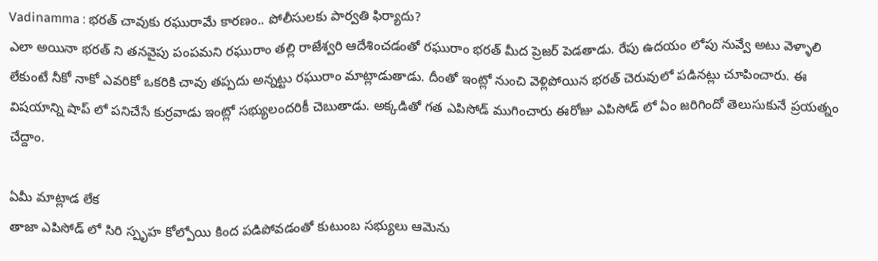Vadinamma : భరత్ చావుకు రఘురామే కారణం.. పోలీసులకు పార్వతి ఫిర్యాదు?
ఎలా అయినా భరత్ ని తనవైపు పంపమని రఘురాం తల్లి రాజేశ్వరి ఆదేశించడంతో రఘురాం భరత్ మీద ప్రెజర్ పెడతాడు. రేపు ఉదయం లోపు నువ్వే అటు వెళ్ళాలి లేకుంటే నీకో నాకో ఎవరికో ఒకరికి చావు తప్పదు అన్నట్టు రఘురాం మాట్లాడుతాడు. దీంతో ఇంట్లో నుంచి వెళ్లిపోయిన భరత్ చెరువులో పడినట్లు చూపించారు. ఈ విషయాన్ని షాప్ లో పనిచేసే కుర్రవాడు ఇంట్లో సభ్యులందరికీ చెబుతాడు. అక్కడితో గత ఎపిసోడ్ ముగించారు ఈరోజు ఎపిసోడ్ లో ఏం జరిగిందో తెలుసుకునే ప్రయత్నం చేద్దాం.

ఏమీ మాట్లాడ లేక
తాజా ఎపిసోడ్ లో సిరి స్పృహ కోల్పోయి కింద పడిపోవడంతో కుటుంబ సభ్యులు ఆమెను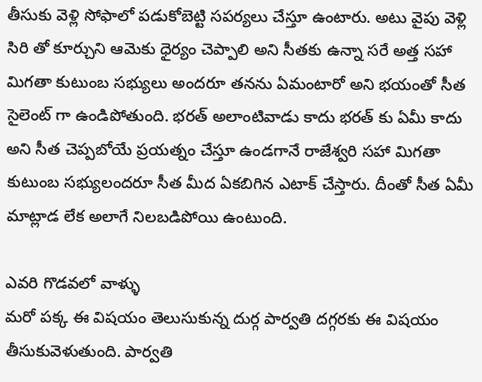తీసుకు వెళ్లి సోఫాలో పడుకోబెట్టి సపర్యలు చేస్తూ ఉంటారు. అటు వైపు వెళ్లి సిరి తో కూర్చుని ఆమెకు ధైర్యం చెప్పాలి అని సీతకు ఉన్నా సరే అత్త సహా మిగతా కుటుంబ సభ్యులు అందరూ తనను ఏమంటారో అని భయంతో సీత సైలెంట్ గా ఉండిపోతుంది. భరత్ అలాంటివాడు కాదు భరత్ కు ఏమీ కాదు అని సీత చెప్పబోయే ప్రయత్నం చేస్తూ ఉండగానే రాజేశ్వరి సహా మిగతా కుటుంబ సభ్యులందరూ సీత మీద ఏకబిగిన ఎటాక్ చేస్తారు. దీంతో సీత ఏమీ మాట్లాడ లేక అలాగే నిలబడిపోయి ఉంటుంది.

ఎవరి గొడవలో వాళ్ళు
మరో పక్క ఈ విషయం తెలుసుకున్న దుర్గ పార్వతి దగ్గరకు ఈ విషయం తీసుకువెళుతుంది. పార్వతి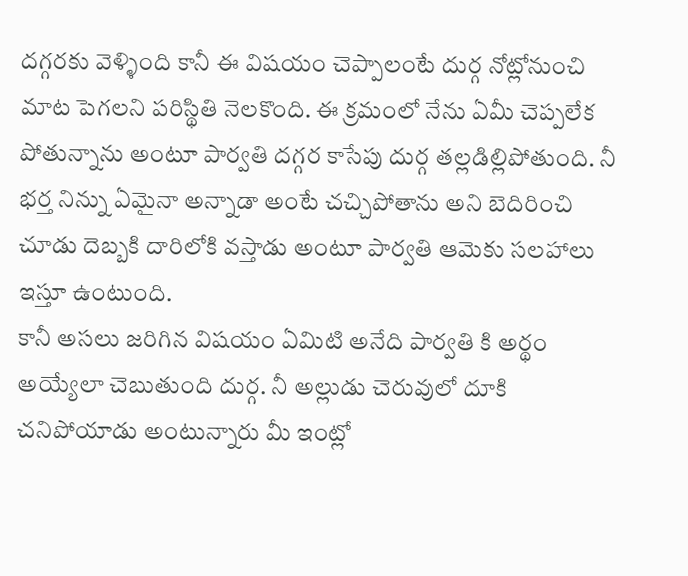దగ్గరకు వెళ్ళింది కానీ ఈ విషయం చెప్పాలంటే దుర్గ నోట్లోనుంచి మాట పెగలని పరిస్థితి నెలకొంది. ఈ క్రమంలో నేను ఏమీ చెప్పలేక పోతున్నాను అంటూ పార్వతి దగ్గర కాసేపు దుర్గ తల్లడిల్లిపోతుంది. నీ భర్త నిన్ను ఏమైనా అన్నాడా అంటే చచ్చిపోతాను అని బెదిరించి చూడు దెబ్బకి దారిలోకి వస్తాడు అంటూ పార్వతి ఆమెకు సలహాలు ఇస్తూ ఉంటుంది.
కానీ అసలు జరిగిన విషయం ఏమిటి అనేది పార్వతి కి అర్థం అయ్యేలా చెబుతుంది దుర్గ. నీ అల్లుడు చెరువులో దూకి చనిపోయాడు అంటున్నారు మీ ఇంట్లో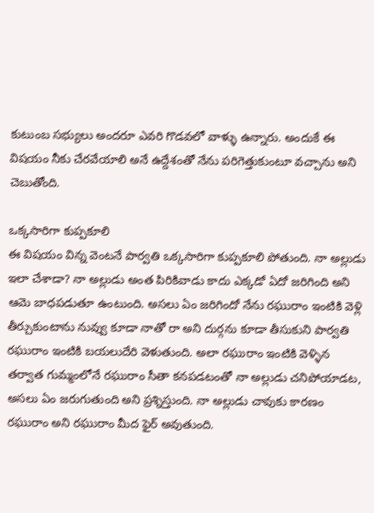కుటుంబ సభ్యులు అందరూ ఎవరి గొడవలో వాళ్ళు ఉన్నారు. అందుకే ఈ విషయం నీకు చేరవేయాలి అనే ఉద్దేశంతో నేను పరిగెత్తుకుంటూ వచ్చాను అని చెబుతోంది.

ఒక్కసారిగా కుప్పకూలి
ఈ విషయం విన్న వెంటనే పార్వతి ఒక్కసారిగా కుప్పకూలి పోతుంది. నా అల్లుడు ఇలా చేశాడా? నా అల్లుడు అంత పిరికివాడు కాదు ఎక్కడో ఏదో జరిగింది అని ఆమె బాధపడుతూ ఉంటుంది. అసలు ఏం జరిగిందో నేను రఘురాం ఇంటికి వెళ్లి తీర్చుకుంటాను నువ్వు కూడా నాతో రా అని దుర్గను కూడా తీసుకుని పార్వతి రఘురాం ఇంటికి బయలుదేరి వెళుతుంది. అలా రఘురాం ఇంటికి వెళ్ళిన తర్వాత గుమ్మంలోనే రఘురాం సీతా కనపడటంతో నా అల్లుడు చనిపోయాడట, అసలు ఏం జరుగుతుంది అని ప్రశ్నిస్తుంది. నా అల్లుడు చావుకు కారణం రఘురాం అని రఘురాం మీద ఫైర్ అవుతుంది.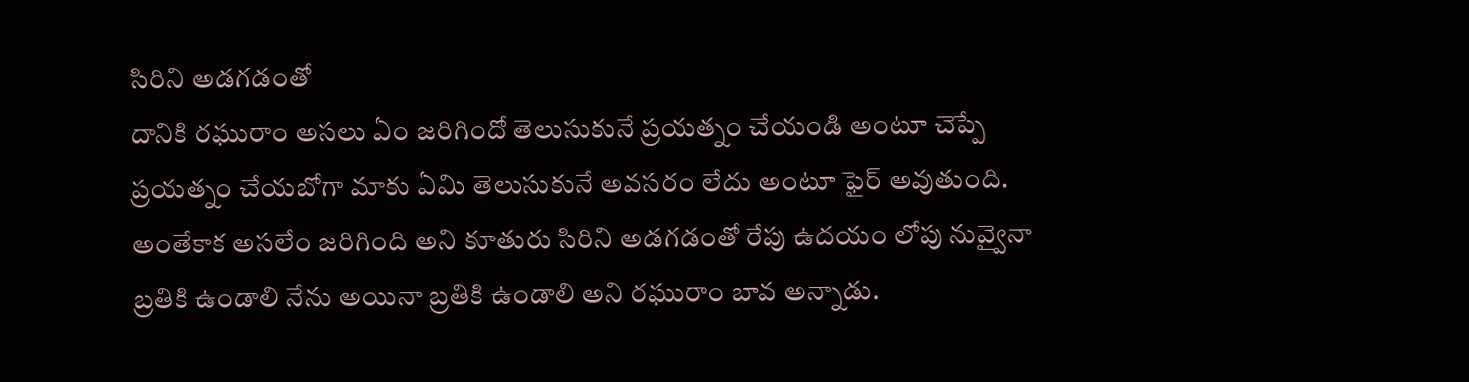సిరిని అడగడంతో
దానికి రఘురాం అసలు ఏం జరిగిందో తెలుసుకునే ప్రయత్నం చేయండి అంటూ చెప్పే ప్రయత్నం చేయబోగా మాకు ఏమి తెలుసుకునే అవసరం లేదు అంటూ ఫైర్ అవుతుంది. అంతేకాక అసలేం జరిగింది అని కూతురు సిరిని అడగడంతో రేపు ఉదయం లోపు నువ్వైనా బ్రతికి ఉండాలి నేను అయినా బ్రతికి ఉండాలి అని రఘురాం బావ అన్నాడు.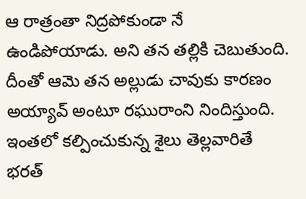ఆ రాత్రంతా నిద్రపోకుండా నే ఉండిపోయాడు. అని తన తల్లికి చెబుతుంది. దీంతో ఆమె తన అల్లుడు చావుకు కారణం అయ్యావ్ అంటూ రఘురాంని నిందిస్తుంది. ఇంతలో కల్పించుకున్న శైలు తెల్లవారితే భరత్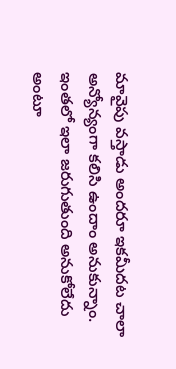మావైపు వస్తాడు అందరూ ఇకమీదట చాలా అన్యోన్యంగా కలిసి ఉందాం అనుకున్నాం. ఇంతలో ఇలా జరుగుతుంది అనుకోలేదు అంటూ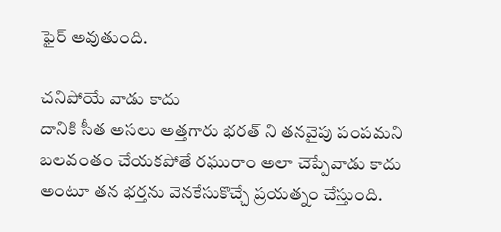ఫైర్ అవుతుంది.

చనిపోయే వాడు కాదు
దానికి సీత అసలు అత్తగారు భరత్ ని తనవైపు పంపమని బలవంతం చేయకపోతే రఘురాం అలా చెప్పేవాడు కాదు అంటూ తన భర్తను వెనకేసుకొచ్చే ప్రయత్నం చేస్తుంది.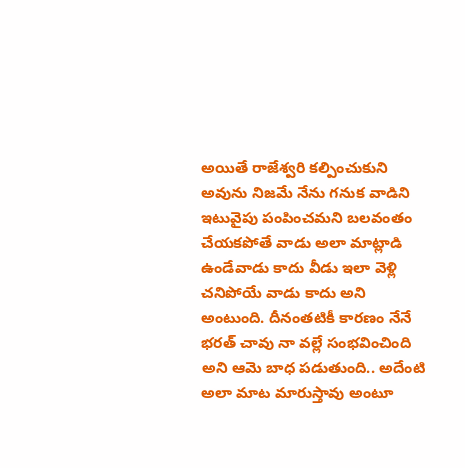అయితే రాజేశ్వరి కల్పించుకుని అవును నిజమే నేను గనుక వాడిని ఇటువైపు పంపించమని బలవంతం చేయకపోతే వాడు అలా మాట్లాడి ఉండేవాడు కాదు వీడు ఇలా వెళ్లి చనిపోయే వాడు కాదు అని అంటుంది. దీనంతటికీ కారణం నేనే భరత్ చావు నా వల్లే సంభవించింది అని ఆమె బాధ పడుతుంది.. అదేంటి అలా మాట మారుస్తావు అంటూ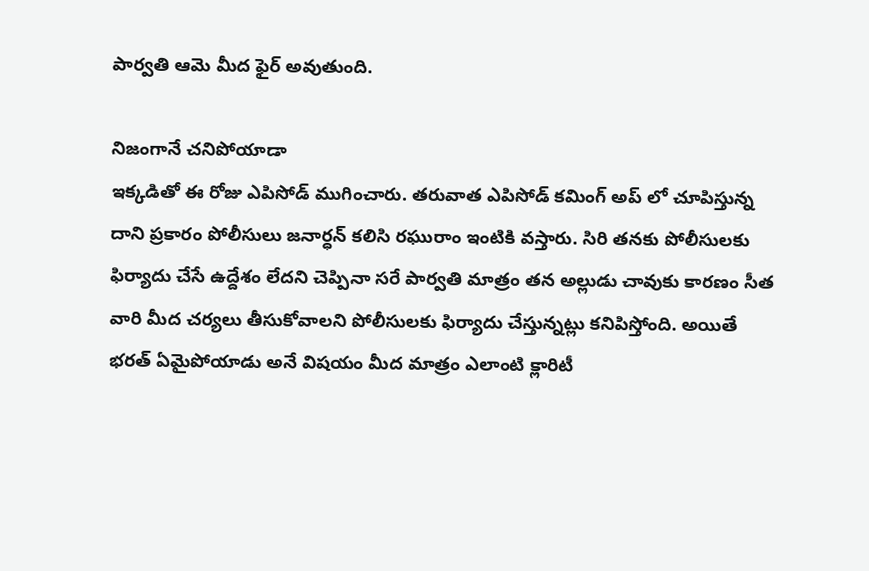పార్వతి ఆమె మీద ఫైర్ అవుతుంది.

నిజంగానే చనిపోయాడా
ఇక్కడితో ఈ రోజు ఎపిసోడ్ ముగించారు. తరువాత ఎపిసోడ్ కమింగ్ అప్ లో చూపిస్తున్న దాని ప్రకారం పోలీసులు జనార్ధన్ కలిసి రఘురాం ఇంటికి వస్తారు. సిరి తనకు పోలీసులకు ఫిర్యాదు చేసే ఉద్దేశం లేదని చెప్పినా సరే పార్వతి మాత్రం తన అల్లుడు చావుకు కారణం సీత వారి మీద చర్యలు తీసుకోవాలని పోలీసులకు ఫిర్యాదు చేస్తున్నట్లు కనిపిస్తోంది. అయితే భరత్ ఏమైపోయాడు అనే విషయం మీద మాత్రం ఎలాంటి క్లారిటీ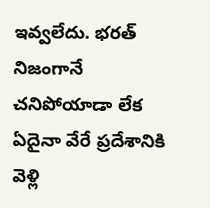ఇవ్వలేదు. భరత్ నిజంగానే చనిపోయాడా లేక ఏదైనా వేరే ప్రదేశానికి వెళ్లి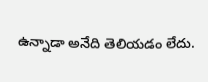ఉన్నాడా అనేది తెలియడం లేదు.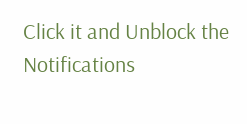Click it and Unblock the Notifications